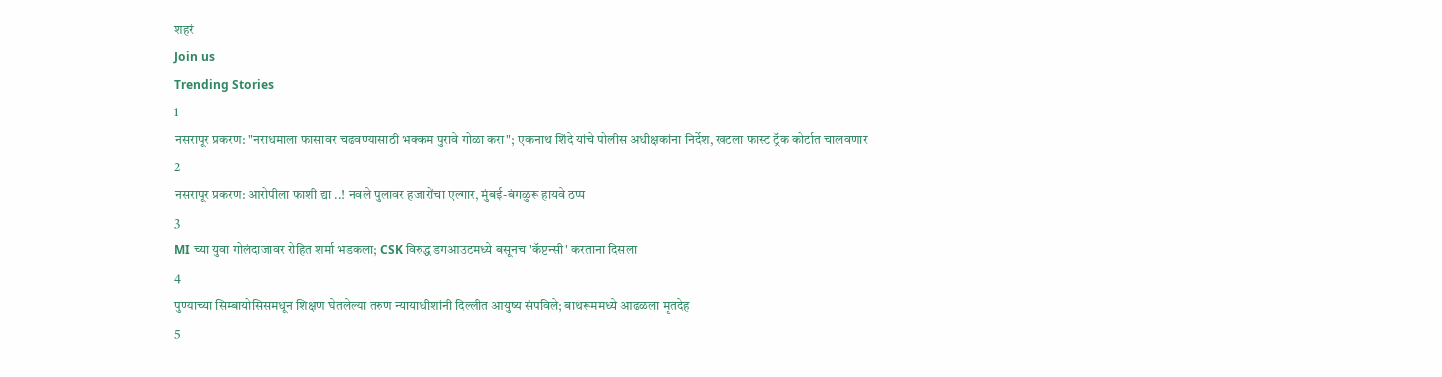शहरं
Join us
Trending Stories
1
नसरापूर प्रकरण: "नराधमाला फासावर चढवण्यासाठी भक्कम पुरावे गोळा करा"; एकनाथ शिंदे यांचे पोलीस अधीक्षकांना निर्देश, खटला फास्ट ट्रॅक कोर्टात चालवणार
2
नसरापूर प्रकरण: आरोपीला फाशी द्या ..! नवले पुलावर हजारोंचा एल्गार, मुंबई-बंगळुरू हायवे ठप्प
3
MI च्या युवा गोलंदाजावर रोहित शर्मा भडकला; CSK विरुद्ध डगआउटमध्ये बसूनच 'कॅप्टन्सी' करताना दिसला
4
पुण्याच्या सिम्बायोसिसमधून शिक्षण घेतलेल्या तरुण न्यायाधीशांनी दिल्लीत आयुष्य संपविले; बाथरूममध्ये आढळला मृतदेह
5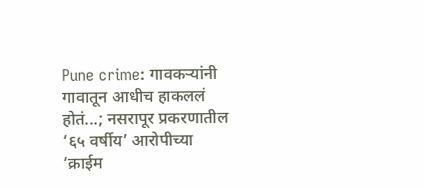Pune crime: गावकऱ्यांनी गावातून आधीच हाकललं होतं...; नसरापूर प्रकरणातील ‘६५ वर्षीय’ आरोपीच्या ‘क्राईम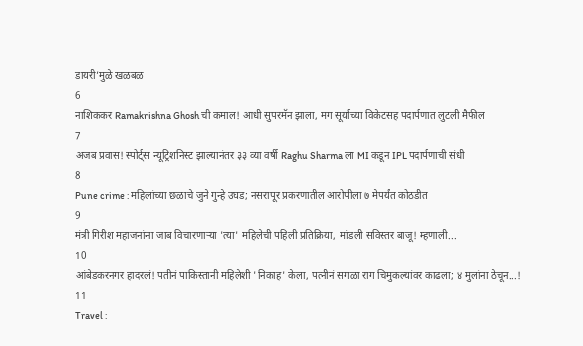डायरी’मुळे खळबळ
6
नाशिककर Ramakrishna Ghosh ची कमाल! आधी सुपरमॅन झाला, मग सूर्याच्या विकेटसह पदार्पणात लुटली मैफील
7
अजब प्रवास! स्पोर्ट्स न्यूट्रिशनिस्ट झाल्यानंतर ३३ व्या वर्षी Raghu Sharma ला MI कडून IPL पदार्पणाची संधी
8
Pune crime : महिलांच्या छळाचे जुने गुन्हे उघड; नसरापूर प्रकरणातील आरोपीला ७ मेपर्यंत कोठडीत
9
मंत्री गिरीश महाजनांना जाब विचारणाऱ्या 'त्या' महिलेची पहिली प्रतिक्रिया, मांडली सविस्तर बाजू! म्हणाली...
10
आंबेडकरनगर हादरलं! पतीनं पाकिस्तानी महिलेशी 'निकाह' केला, पत्नीनं सगळा राग चिमुकल्यांवर काढला; ४ मुलांना ठेचून...!
11
Travel :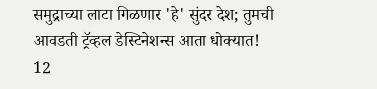समुद्राच्या लाटा गिळणार 'हे' सुंदर देश; तुमची आवडती ट्रॅव्हल डेस्टिनेशन्स आता धोक्यात!
12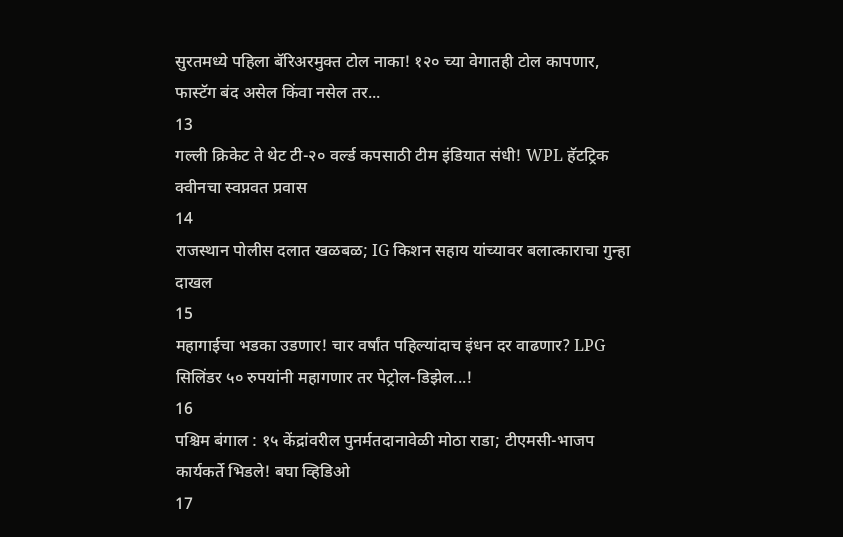सुरतमध्ये पहिला बॅरिअरमुक्त टोल नाका! १२० च्या वेगातही टोल कापणार, फास्टॅग बंद असेल किंवा नसेल तर...
13
गल्ली क्रिकेट ते थेट टी-२० वर्ल्ड कपसाठी टीम इंडियात संधी! WPL हॅटट्रिक क्वीनचा स्वप्नवत प्रवास
14
राजस्थान पोलीस दलात खळबळ; IG किशन सहाय यांच्यावर बलात्काराचा गुन्हा दाखल
15
महागाईचा भडका उडणार! चार वर्षांत पहिल्यांदाच इंधन दर वाढणार? LPG सिलिंडर ५० रुपयांनी महागणार तर पेट्रोल-डिझेल...!
16
पश्चिम बंगाल : १५ केंद्रांवरील पुनर्मतदानावेळी मोठा राडा; टीएमसी-भाजप कार्यकर्ते भिडले! बघा व्हिडिओ
17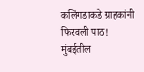कलिंगडाकडे ग्राहकांनी फिरवली पाठ! मुंबईतील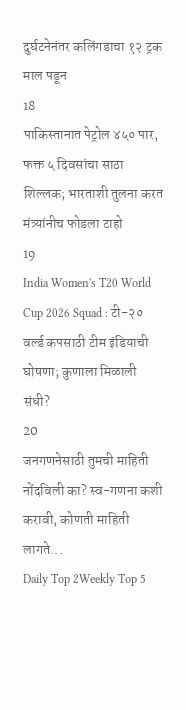दुर्घटनेनंतर कलिंगडाचा १२ ट्रक माल पडून
18
पाकिस्तानात पेट्रोल ४५० पार, फक्त ५ दिवसांचा साठा शिल्लक; भारताशी तुलना करत मंत्र्यांनीच फोडला टाहो
19
India Women's T20 World Cup 2026 Squad : टी-२० वर्ल्ड कपसाठी टीम इंडियाची घोषणा; कुणाला मिळाली संधी?
20
जनगणनेसाठी तुमची माहिती नोंदविली का? स्व-गणना कशी करावी, कोणती माहिती लागते...
Daily Top 2Weekly Top 5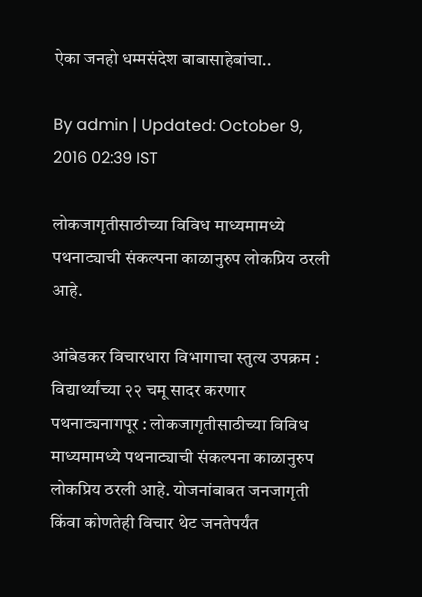ऐका जनहो धम्मसंदेश बाबासाहेबांचा..

By admin | Updated: October 9, 2016 02:39 IST

लोकजागृतीसाठीच्या विविध माध्यमामध्ये पथनाट्याची संकल्पना काळानुरुप लोकप्रिय ठरली आहे.

आंबेडकर विचारधारा विभागाचा स्तुत्य उपक्रम : विद्यार्थ्यांच्या २२ चमू सादर करणार पथनाट्यनागपूर : लोकजागृतीसाठीच्या विविध माध्यमामध्ये पथनाट्याची संकल्पना काळानुरुप लोकप्रिय ठरली आहे. योजनांबाबत जनजागृती किंवा कोणतेही विचार थेट जनतेपर्यंत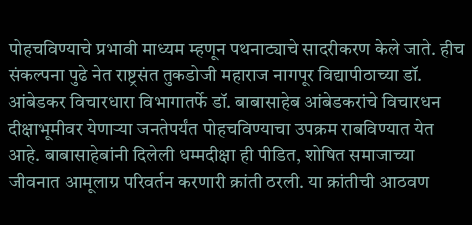पोहचविण्याचे प्रभावी माध्यम म्हणून पथनाट्याचे सादरीकरण केले जाते. हीच संकल्पना पुढे नेत राष्ट्रसंत तुकडोजी महाराज नागपूर विद्यापीठाच्या डॉ. आंबेडकर विचारधारा विभागातर्फे डॉ. बाबासाहेब आंबेडकरांचे विचारधन दीक्षाभूमीवर येणाऱ्या जनतेपर्यंत पोहचविण्याचा उपक्रम राबविण्यात येत आहे. बाबासाहेबांनी दिलेली धम्मदीक्षा ही पीडित, शोषित समाजाच्या जीवनात आमूलाग्र परिवर्तन करणारी क्रांती ठरली. या क्रांतीची आठवण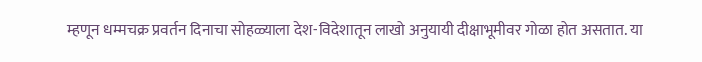म्हणून धम्मचक्र प्रवर्तन दिनाचा सोहळ्याला देश-विदेशातून लाखो अनुयायी दीक्षाभूमीवर गोळा होत असतात. या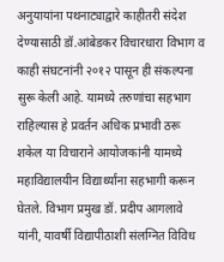अनुयायांना पथनाट्याद्वारे काहीतरी संदेश देण्यासाठी डॉ.आंबेडकर विचारधारा विभाग व काही संघटनांनी २०१२ पासून ही संकल्पना सुरू केली आहे. यामध्ये तरुणांचा सहभाग राहिल्यास हे प्रवर्तन अधिक प्रभावी ठरू शकेल या विचाराने आयोजकांनी यामध्ये महाविद्यालयीन विद्यार्थ्यांना सहभागी करून घेतले. विभाग प्रमुख डॉ. प्रदीप आगलावे यांनी, यावर्षी विद्यापीठाशी संलग्नित विविध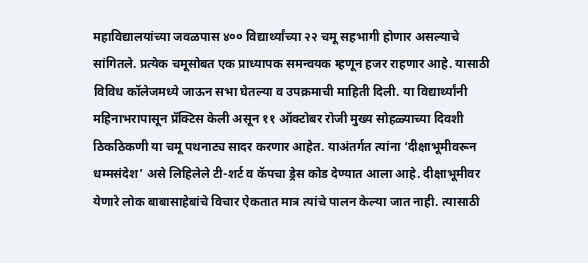महाविद्यालयांच्या जवळपास ४०० विद्यार्थ्यांच्या २२ चमू सहभागी होणार असल्याचे सांगितले. प्रत्येक चमूसोबत एक प्राध्यापक समन्वयक म्हणून हजर राहणार आहे. यासाठी विविध कॉलेजमध्ये जाऊन सभा घेतल्या व उपक्रमाची माहिती दिली. या विद्यार्थ्यांनी महिनाभरापासून प्रॅक्टिस केली असून ११ ऑक्टोबर रोजी मुख्य सोहळ्याच्या दिवशी ठिकठिकणी या चमू पथनाट्य सादर करणार आहेत. याअंतर्गत त्यांना ‘दीक्षाभूमीवरून धम्मसंदेश’ असे लिहिलेले टी-शर्ट व कॅपचा ड्रेस कोड देण्यात आला आहे. दीक्षाभूमीवर येणारे लोक बाबासाहेबांचे विचार ऐकतात मात्र त्यांचे पालन केल्या जात नाही. त्यासाठी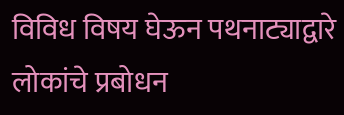विविध विषय घेऊन पथनाट्याद्वारे लोकांचे प्रबोधन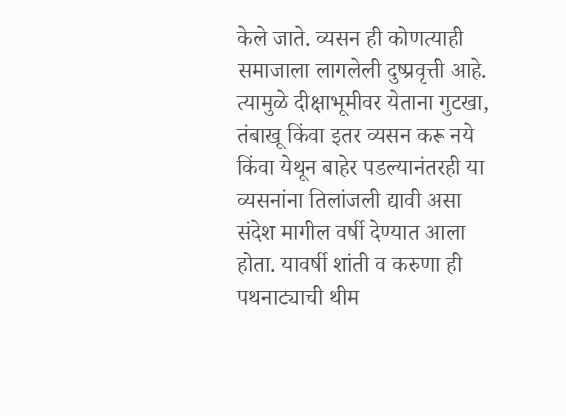केले जाते. व्यसन ही कोणत्याही समाजाला लागलेली दुष्प्रवृत्ती आहे. त्यामुळे दीक्षाभूमीवर येताना गुटखा, तंबाखू किंवा इतर व्यसन करू नये किंवा येथून बाहेर पडल्यानंतरही या व्यसनांना तिलांजली द्यावी असा संदेश मागील वर्षी देण्यात आला होता. यावर्षी शांती व करुणा ही पथनाट्याची थीम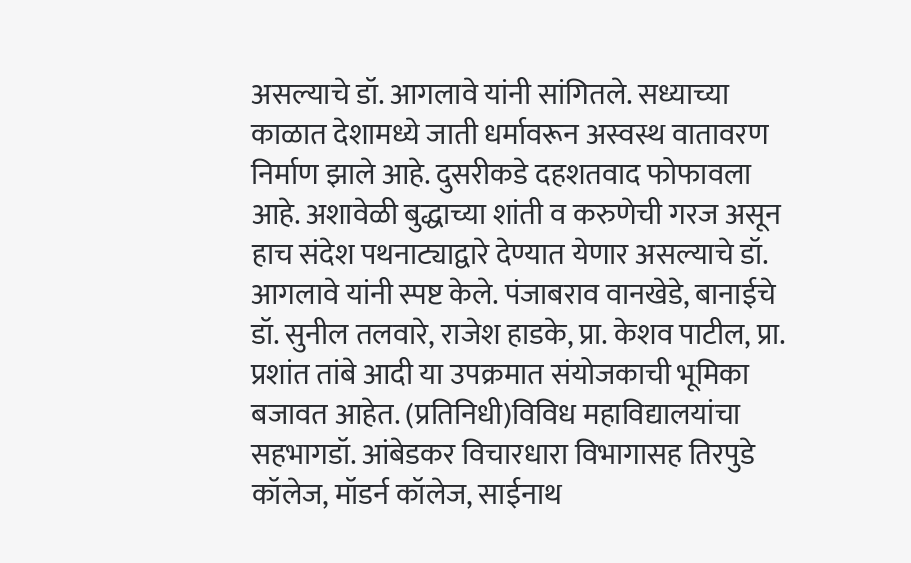असल्याचे डॉ. आगलावे यांनी सांगितले. सध्याच्या काळात देशामध्ये जाती धर्मावरून अस्वस्थ वातावरण निर्माण झाले आहे. दुसरीकडे दहशतवाद फोफावला आहे. अशावेळी बुद्धाच्या शांती व करुणेची गरज असून हाच संदेश पथनाट्याद्वारे देण्यात येणार असल्याचे डॉ. आगलावे यांनी स्पष्ट केले. पंजाबराव वानखेडे, बानाईचे डॉ. सुनील तलवारे, राजेश हाडके, प्रा. केशव पाटील, प्रा. प्रशांत तांबे आदी या उपक्रमात संयोजकाची भूमिका बजावत आहेत. (प्रतिनिधी)विविध महाविद्यालयांचा सहभागडॉ. आंबेडकर विचारधारा विभागासह तिरपुडे कॉलेज, मॉडर्न कॉलेज, साईनाथ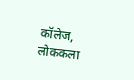कॉलेज, लोककला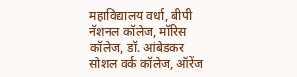महाविद्यालय वर्धा, बीपी नॅशनल कॉलेज, मॉरिस कॉलेज, डॉ. आंबेडकर सोशल वर्क कॉलेज, ऑरेंज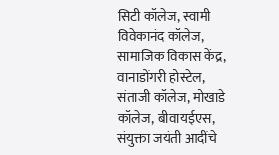सिटी कॉलेज, स्वामी विवेकानंद कॉलेज, सामाजिक विकास केंद्र, वानाडोंगरी होस्टेल, संताजी कॉलेज, मोखाडे कॉलेज, बीवायईएस, संयुक्ता जयंती आदींचे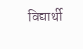विद्यार्थी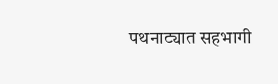पथनाट्यात सहभागी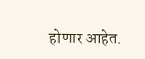होणार आहेत.